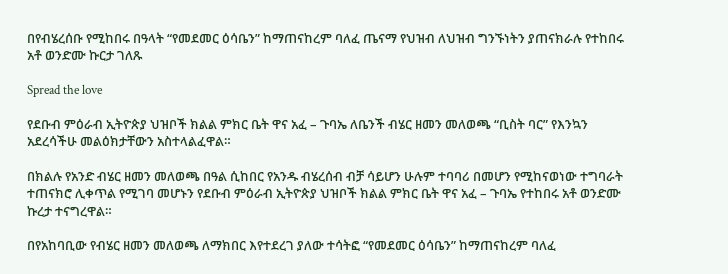በየብሄረሰቡ የሚከበሩ በዓላት “የመደመር ዕሳቤን” ከማጠናከረም ባለፈ ጤናማ የህዝብ ለህዝብ ግንኙነትን ያጠናክራሉ የተከበሩ አቶ ወንድሙ ኩርታ ገለጹ

Spread the love

የደቡብ ምዕራብ ኢትዮጵያ ህዝቦች ክልል ምክር ቤት ዋና አፈ – ጉባኤ ለቤንች ብሄር ዘመን መለወጫ “ቢስት ባር” የእንኳን አደረሳችሁ መልዕክታቸውን አስተላልፈዋል።

በክልሉ የአንድ ብሄር ዘመን መለወጫ በዓል ሲከበር የአንዱ ብሄረሰብ ብቻ ሳይሆን ሁሉም ተባባሪ በመሆን የሚከናወነው ተግባራት ተጠናክሮ ሊቀጥል የሚገባ መሆኑን የደቡብ ምዕራብ ኢትዮጵያ ህዝቦች ክልል ምክር ቤት ዋና አፈ – ጉባኤ የተከበሩ አቶ ወንድሙ ኩረታ ተናግረዋል።

በየአከባቢው የብሄር ዘመን መለወጫ ለማክበር እየተደረገ ያለው ተሳትፎ “የመደመር ዕሳቤን” ከማጠናከረም ባለፈ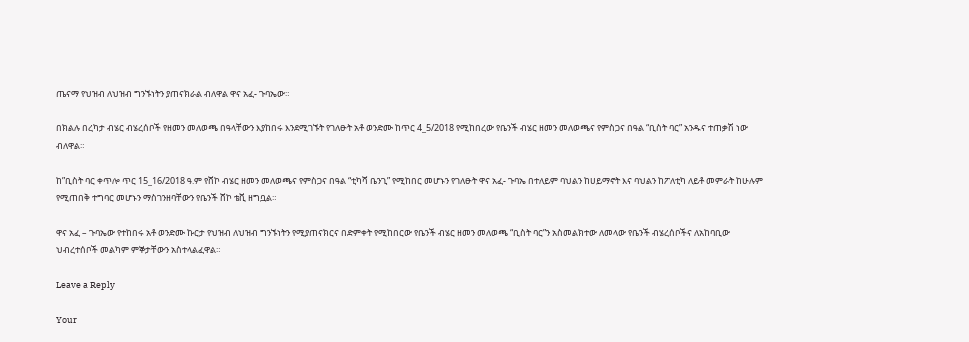ጤናማ የህዝብ ለህዝብ ግንኙነትን ያጠናክራል ብለዋል ዋና አፈ- ጉባኤው።

በክልሉ በረካታ ብሄር ብሄረሰቦች የዘመን መለወጫ በዓላቸውን እያከበሩ እንደሚገኙት የገለፁት አቶ ወንድሙ ከጥር 4_5/2018 የሚከበረው የቤንች ብሄር ዘመን መለወጫና የምስጋና በዓል “ቢስት ባር” አንዱና ተጠቃሽ ነው ብለዋል።

ከ”ቢስት ባር ቀጥሎ ጥር 15_16/2018 ዓ.ም የሸኮ ብሄር ዘመን መለወጫና የምስጋና በዓል “ቲካሻ ቤንጊ” የሚከበር መሆኑን የገለፁት ዋና አፈ- ጉባኤ በተለይም ባህልን ከሀይማኖት እና ባህልን ከፖለቲካ ለይቶ መምራት ከሁሉም የሚጠበቅ ተግባር መሆኑን ማስገንዘባቸውን የቤንች ሸኮ ቴቪ ዘግቧል።

ዋና አፈ – ጉባኤው የተከበሩ አቶ ወንድሙ ኩርታ የህዝብ ለህዝብ ግንኙነትን የሚያጠናክርና በድምቀት የሚከበርው የቤንች ብሄር ዘመን መለወጫ “ቢስት ባር”ን አስመልክተው ለመላው የቤንች ብሄረሰቦችና ለአከባቢው ህብረተሰቦች መልካም ምኞታቸውን አስተላልፈዋል።

Leave a Reply

Your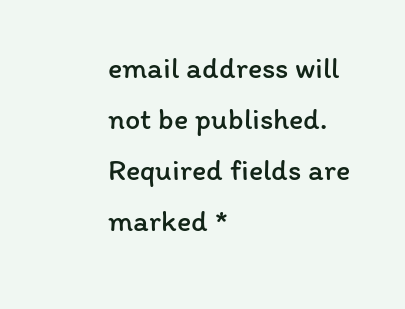email address will not be published. Required fields are marked *